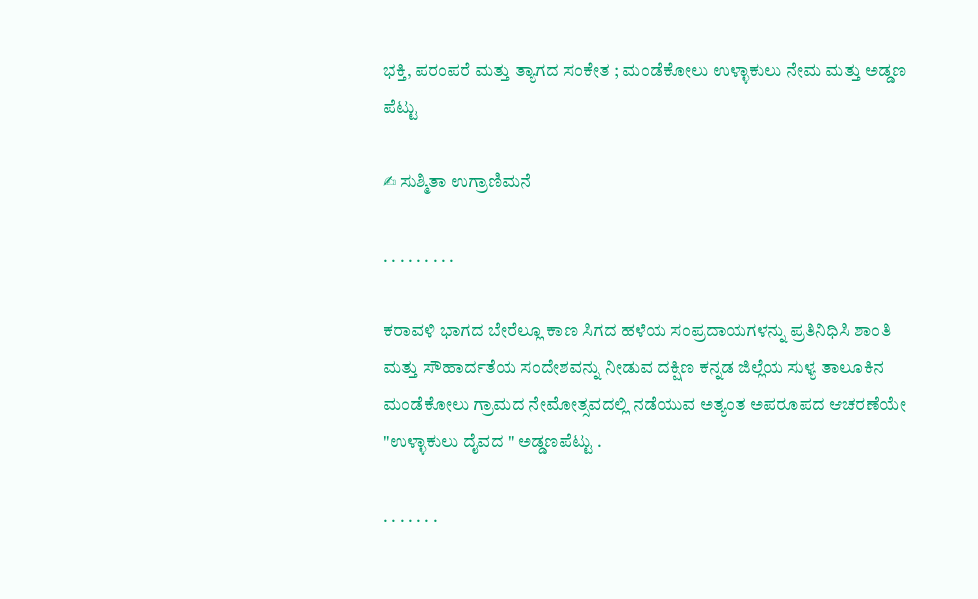ಭಕ್ತಿ, ಪರಂಪರೆ ಮತ್ತು ತ್ಯಾಗದ ಸಂಕೇತ ; ಮಂಡೆಕೋಲು ಉಳ್ಳಾಕುಲು ನೇಮ ಮತ್ತು ಅಡ್ಡಣ ಪೆಟ್ಟು

✍ ಸುಶ್ಮಿತಾ ಉಗ್ರಾಣಿಮನೆ

. . . . . . . . .

ಕರಾವಳಿ ಭಾಗದ ಬೇರೆಲ್ಲೂ ಕಾಣ ಸಿಗದ ಹಳೆಯ ಸಂಪ್ರದಾಯಗಳನ್ನು ಪ್ರತಿನಿಧಿಸಿ ಶಾಂತಿ ಮತ್ತು ಸೌಹಾರ್ದತೆಯ ಸಂದೇಶವನ್ನು ನೀಡುವ ದಕ್ಷಿಣ ಕನ್ನಡ ಜಿಲ್ಲೆಯ ಸುಳ್ಯ ತಾಲೂಕಿನ ಮಂಡೆಕೋಲು ಗ್ರಾಮದ ನೇಮೋತ್ಸವದಲ್ಲಿ ನಡೆಯುವ ಅತ್ಯಂತ ಅಪರೂಪದ ಆಚರಣೆಯೇ "ಉಳ್ಳಾಕುಲು ದೈವದ " ಅಡ್ಡಣಪೆಟ್ಟು .

. . . . . . .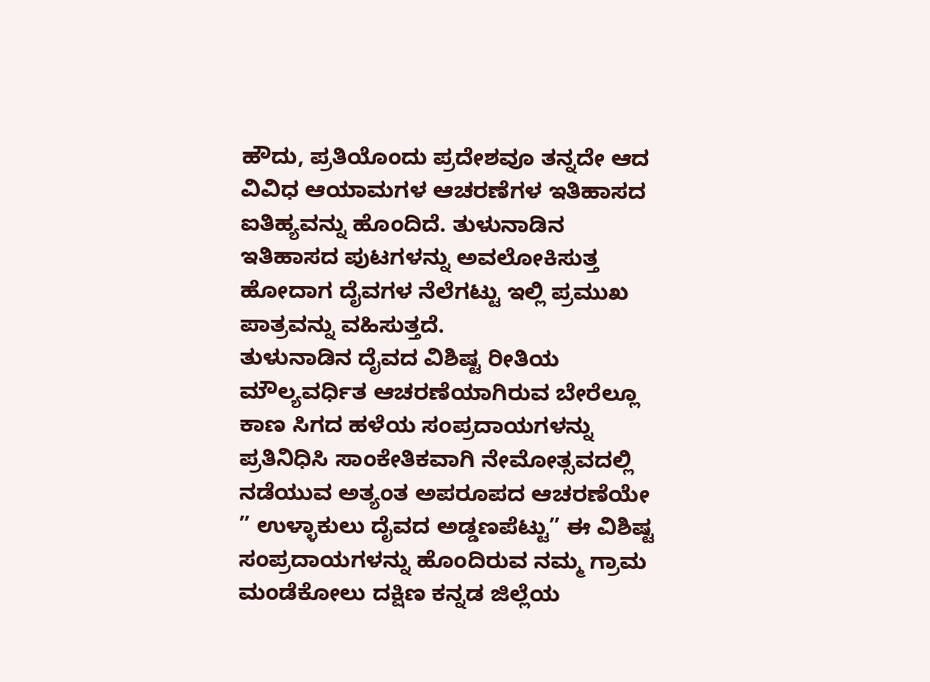ಹೌದು, ಪ್ರತಿಯೊಂದು ಪ್ರದೇಶವೂ ತನ್ನದೇ ಆದ ವಿವಿಧ ಆಯಾಮಗಳ ಆಚರಣೆಗಳ ಇತಿಹಾಸದ ಐತಿಹ್ಯವನ್ನು ಹೊಂದಿದೆ. ತುಳುನಾಡಿನ ಇತಿಹಾಸದ ಪುಟಗಳನ್ನು ಅವಲೋಕಿಸುತ್ತ ಹೋದಾಗ ದೈವಗಳ ನೆಲೆಗಟ್ಟು ಇಲ್ಲಿ ಪ್ರಮುಖ ಪಾತ್ರವನ್ನು ವಹಿಸುತ್ತದೆ.
ತುಳುನಾಡಿನ ದೈವದ ವಿಶಿಷ್ಟ ರೀತಿಯ ಮೌಲ್ಯವರ್ಧಿತ ಆಚರಣೆಯಾಗಿರುವ ಬೇರೆಲ್ಲೂ ಕಾಣ ಸಿಗದ ಹಳೆಯ ಸಂಪ್ರದಾಯಗಳನ್ನು ಪ್ರತಿನಿಧಿಸಿ ಸಾಂಕೇತಿಕವಾಗಿ ನೇಮೋತ್ಸವದಲ್ಲಿ ನಡೆಯುವ ಅತ್ಯಂತ ಅಪರೂಪದ ಆಚರಣೆಯೇ ” ಉಳ್ಳಾಕುಲು ದೈವದ ಅಡ್ಡಣಪೆಟ್ಟು” ಈ ವಿಶಿಷ್ಟ ಸಂಪ್ರದಾಯಗಳನ್ನು ಹೊಂದಿರುವ ನಮ್ಮ ಗ್ರಾಮ ಮಂಡೆಕೋಲು ದಕ್ಷಿಣ ಕನ್ನಡ ಜಿಲ್ಲೆಯ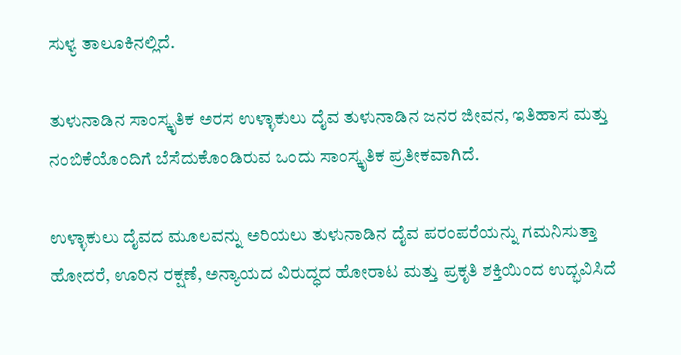ಸುಳ್ಯ ತಾಲೂಕಿನಲ್ಲಿದೆ.

ತುಳುನಾಡಿನ ಸಾಂಸ್ಕೃತಿಕ ಅರಸ ಉಳ್ಳಾಕುಲು ದೈವ ತುಳುನಾಡಿನ ಜನರ ಜೀವನ, ಇತಿಹಾಸ ಮತ್ತು ನಂಬಿಕೆಯೊಂದಿಗೆ ಬೆಸೆದುಕೊಂಡಿರುವ ಒಂದು ಸಾಂಸ್ಕೃತಿಕ ಪ್ರತೀಕವಾಗಿದೆ.

ಉಳ್ಳಾಕುಲು ದೈವದ ಮೂಲವನ್ನು ಅರಿಯಲು ತುಳುನಾಡಿನ ದೈವ ಪರಂಪರೆಯನ್ನು ಗಮನಿಸುತ್ತಾ ಹೋದರೆ, ಊರಿನ ರಕ್ಷಣೆ, ಅನ್ಯಾಯದ ವಿರುದ್ಧದ ಹೋರಾಟ ಮತ್ತು ಪ್ರಕೃತಿ ಶಕ್ತಿಯಿಂದ ಉದ್ಭವಿಸಿದೆ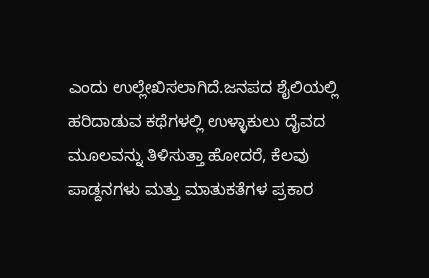ಎಂದು ಉಲ್ಲೇಖಿಸಲಾಗಿದೆ.ಜನಪದ ಶೈಲಿಯಲ್ಲಿ ಹರಿದಾಡುವ ಕಥೆಗಳಲ್ಲಿ ಉಳ್ಳಾಕುಲು ದೈವದ ಮೂಲವನ್ನು ತಿಳಿಸುತ್ತಾ ಹೋದರೆ, ಕೆಲವು ಪಾಡ್ದನಗಳು ಮತ್ತು ಮಾತುಕತೆಗಳ ಪ್ರಕಾರ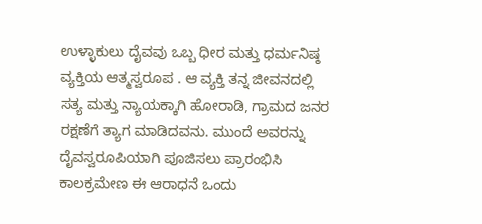ಉಳ್ಳಾಕುಲು ದೈವವು ಒಬ್ಬ ಧೀರ ಮತ್ತು ಧರ್ಮನಿಷ್ಠ ವ್ಯಕ್ತಿಯ ಆತ್ಮಸ್ವರೂಪ . ಆ ವ್ಯಕ್ತಿ ತನ್ನ ಜೀವನದಲ್ಲಿ ಸತ್ಯ ಮತ್ತು ನ್ಯಾಯಕ್ಕಾಗಿ ಹೋರಾಡಿ, ಗ್ರಾಮದ ಜನರ ರಕ್ಷಣೆಗೆ ತ್ಯಾಗ ಮಾಡಿದವನು. ಮುಂದೆ ಅವರನ್ನು ದೈವಸ್ವರೂಪಿಯಾಗಿ ಪೂಜಿಸಲು ಪ್ರಾರಂಭಿಸಿ ಕಾಲಕ್ರಮೇಣ ಈ ಆರಾಧನೆ ಒಂದು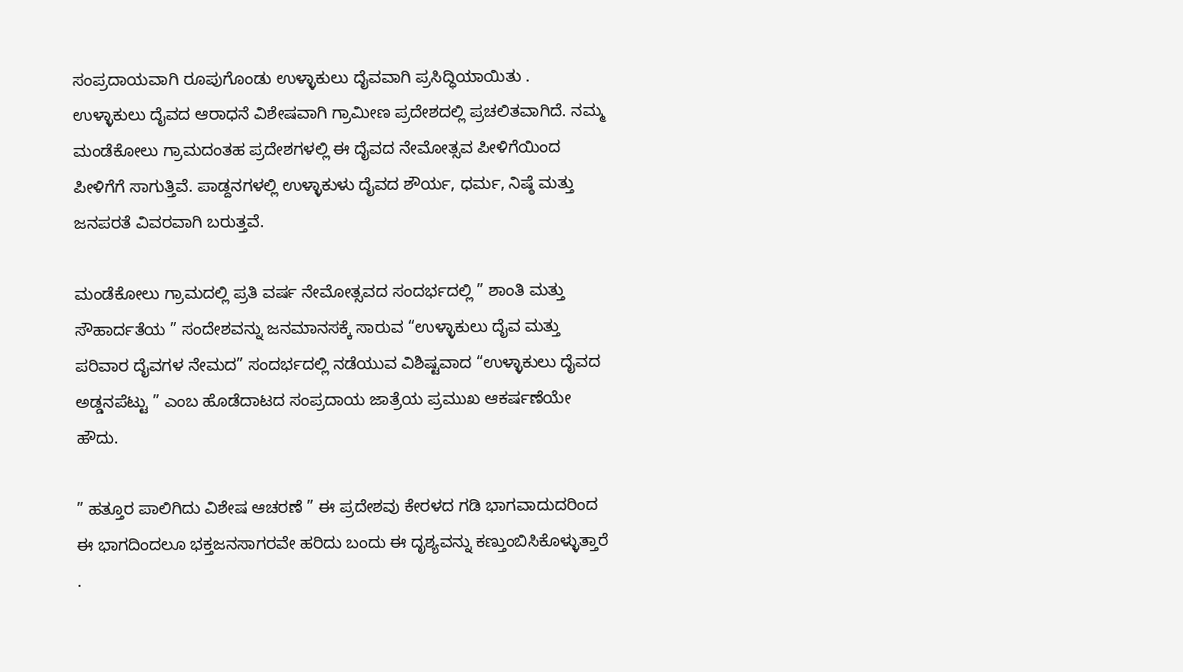ಸಂಪ್ರದಾಯವಾಗಿ ರೂಪುಗೊಂಡು ಉಳ್ಳಾಕುಲು ದೈವವಾಗಿ ಪ್ರಸಿದ್ಧಿಯಾಯಿತು . ಉಳ್ಳಾಕುಲು ದೈವದ ಆರಾಧನೆ ವಿಶೇಷವಾಗಿ ಗ್ರಾಮೀಣ ಪ್ರದೇಶದಲ್ಲಿ ಪ್ರಚಲಿತವಾಗಿದೆ. ನಮ್ಮ ಮಂಡೆಕೋಲು ಗ್ರಾಮದಂತಹ ಪ್ರದೇಶಗಳಲ್ಲಿ ಈ ದೈವದ ನೇಮೋತ್ಸವ ಪೀಳಿಗೆಯಿಂದ ಪೀಳಿಗೆಗೆ ಸಾಗುತ್ತಿವೆ. ಪಾಡ್ದನಗಳಲ್ಲಿ ಉಳ್ಳಾಕುಳು ದೈವದ ಶೌರ್ಯ, ಧರ್ಮ, ನಿಷ್ಠೆ ಮತ್ತು ಜನಪರತೆ ವಿವರವಾಗಿ ಬರುತ್ತವೆ.

ಮಂಡೆಕೋಲು ಗ್ರಾಮದಲ್ಲಿ ಪ್ರತಿ ವರ್ಷ ನೇಮೋತ್ಸವದ ಸಂದರ್ಭದಲ್ಲಿ ” ಶಾಂತಿ ಮತ್ತು ಸೌಹಾರ್ದತೆಯ ” ಸಂದೇಶವನ್ನು ಜನಮಾನಸಕ್ಕೆ ಸಾರುವ “ಉಳ್ಳಾಕುಲು ದೈವ ಮತ್ತು ಪರಿವಾರ ದೈವಗಳ ನೇಮದ” ಸಂದರ್ಭದಲ್ಲಿ ನಡೆಯುವ ವಿಶಿಷ್ಟವಾದ “ಉಳ್ಳಾಕುಲು ದೈವದ ಅಡ್ಡನಪೆಟ್ಟು ” ಎಂಬ ಹೊಡೆದಾಟದ ಸಂಪ್ರದಾಯ ಜಾತ್ರೆಯ ಪ್ರಮುಖ ಆಕರ್ಷಣೆಯೇ ಹೌದು.

” ಹತ್ತೂರ ಪಾಲಿಗಿದು ವಿಶೇಷ ಆಚರಣೆ ” ಈ ಪ್ರದೇಶವು ಕೇರಳದ ಗಡಿ ಭಾಗವಾದುದರಿಂದ ಈ ಭಾಗದಿಂದಲೂ ಭಕ್ತಜನಸಾಗರವೇ ಹರಿದು ಬಂದು ಈ ದೃಶ್ಯವನ್ನು ಕಣ್ತುಂಬಿಸಿಕೊಳ್ಳುತ್ತಾರೆ .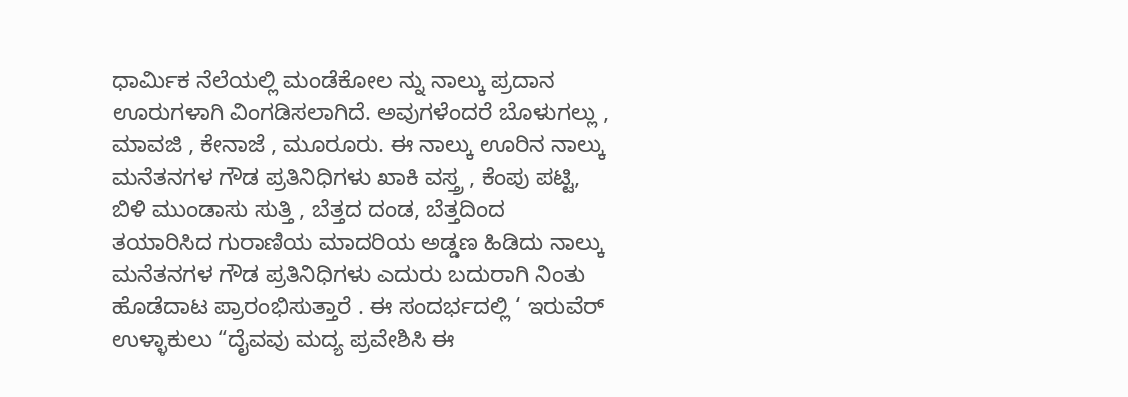ಧಾರ್ಮಿಕ ನೆಲೆಯಲ್ಲಿ ಮಂಡೆಕೋಲ ನ್ನು ನಾಲ್ಕು ಪ್ರದಾನ ಊರುಗಳಾಗಿ ವಿಂಗಡಿಸಲಾಗಿದೆ. ಅವುಗಳೆಂದರೆ ಬೊಳುಗಲ್ಲು , ಮಾವಜಿ , ಕೇನಾಜೆ , ಮೂರೂರು. ಈ ನಾಲ್ಕು ಊರಿನ ನಾಲ್ಕು ಮನೆತನಗಳ ಗೌಡ ಪ್ರತಿನಿಧಿಗಳು ಖಾಕಿ ವಸ್ತ್ರ , ಕೆಂಪು ಪಟ್ಟಿ, ಬಿಳಿ ಮುಂಡಾಸು ಸುತ್ತಿ , ಬೆತ್ತದ ದಂಡ, ಬೆತ್ತದಿಂದ ತಯಾರಿಸಿದ ಗುರಾಣಿಯ ಮಾದರಿಯ ಅಡ್ಡಣ ಹಿಡಿದು ನಾಲ್ಕು ಮನೆತನಗಳ ಗೌಡ ಪ್ರತಿನಿಧಿಗಳು ಎದುರು ಬದುರಾಗಿ ನಿಂತು ಹೊಡೆದಾಟ ಪ್ರಾರಂಭಿಸುತ್ತಾರೆ . ಈ ಸಂದರ್ಭದಲ್ಲಿ ‘ ಇರುವೆರ್ ಉಳ್ಳಾಕುಲು “ದೈವವು ಮದ್ಯ ಪ್ರವೇಶಿಸಿ ಈ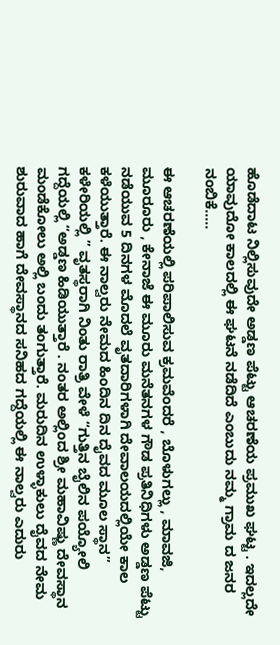ಹೊಡೆದಾಟ ನಿಲ್ಲಿಸುವುದೇ ಅಡ್ಡಣ ಪೆಟ್ಟು ಆಚರಣೆಯ ಪ್ರಮುಖ ಘಟ್ಟ . ಇದಲ್ಲದೇ ಯಾವುದೋ ಕಾಲದಲ್ಲಿ ಈ ಘಟನೆ ನಡೆದಿದೆ ಎಂಬುದು ನಮ್ಮ ಗ್ರಾಮ ದ ಜನರ ನಂಬಿಕೆ…..

ಈ ಆಚರಣೆಯಲ್ಲಿ ಪರಿಪಾಲಿಸುವ ಕ್ರಮವೆಂದರೆ , ಬೊಳುಗಲ್ಲು , ಮಾವಜಿ, ಮೂರೂರು , ಕೇನಾಜೆ ಈ ಮೂರು ಮನೆತನಗಳ ಗೌಡ ಪ್ರತಿನಿಧಿಗಳು ಅಡ್ಡಣ ಪೆಟ್ಟು ನಡೆಯುವ 5 ದಿನಗಳ ಮೊದಲೆ ವೃತದಾರಿಗಳಾಗಿ ದೇವಾಲಯದಲ್ಲಿಯೇ ಕಾಲ ಕಳೆಯುತ್ತಾರೆ. ಈ ನಾಲ್ವರು ನೇಮದ ಹಿಂದಿನ ದಿನ ದೈವದ ಮೂಲ ಸ್ಥಾನ” ಕಳೇರಿಯಲ್ಲಿ ” ವೃತಸ್ಥರಾಗಿ ನಿಂತು ರಾತ್ರಿ ವೇಳೆ “ಗುತ್ತಿನ ಬೈಲಿನ ಪಯ್ಯೋಲಿ ಗದ್ದೆಯಲ್ಲಿ “ಅಡ್ಡಣ ಹಿಡಿಯುತ್ತಾರೆ . ನಂತರ ಅಲ್ಲಿಂದ ಶ್ರೀ ಮಹಾವಿಷ್ಣು ದೇವಸ್ಥಾನ ಮಂಡೆಕೋಲು ಅಲ್ಲಿ ಬಂದು ತಂಗುತ್ತಾರೆ. ಮರುದಿನ ಉಳ್ಳಾಕುಲು ದೈವದ ನೇಮ ಶುರುವಾದ ಹಾಗೆ ದೇವಸ್ಥಾನದ ಸನಿಹದ ಗದ್ದೆಯಲ್ಲಿ ಈ ನಾಲ್ವರು ಎದುರು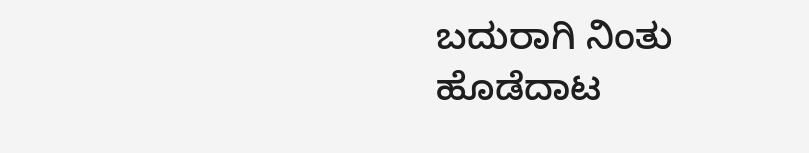ಬದುರಾಗಿ ನಿಂತು ಹೊಡೆದಾಟ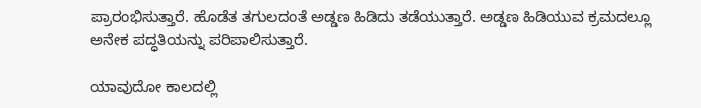ಪ್ರಾರಂಭಿಸುತ್ತಾರೆ. ಹೊಡೆತ ತಗುಲದಂತೆ ಅಡ್ಡಣ ಹಿಡಿದು ತಡೆಯುತ್ತಾರೆ. ಅಡ್ಡಣ ಹಿಡಿಯುವ ಕ್ರಮದಲ್ಲೂ ಅನೇಕ ಪದ್ಧತಿಯನ್ನು ಪರಿಪಾಲಿಸುತ್ತಾರೆ.

ಯಾವುದೋ ಕಾಲದಲ್ಲಿ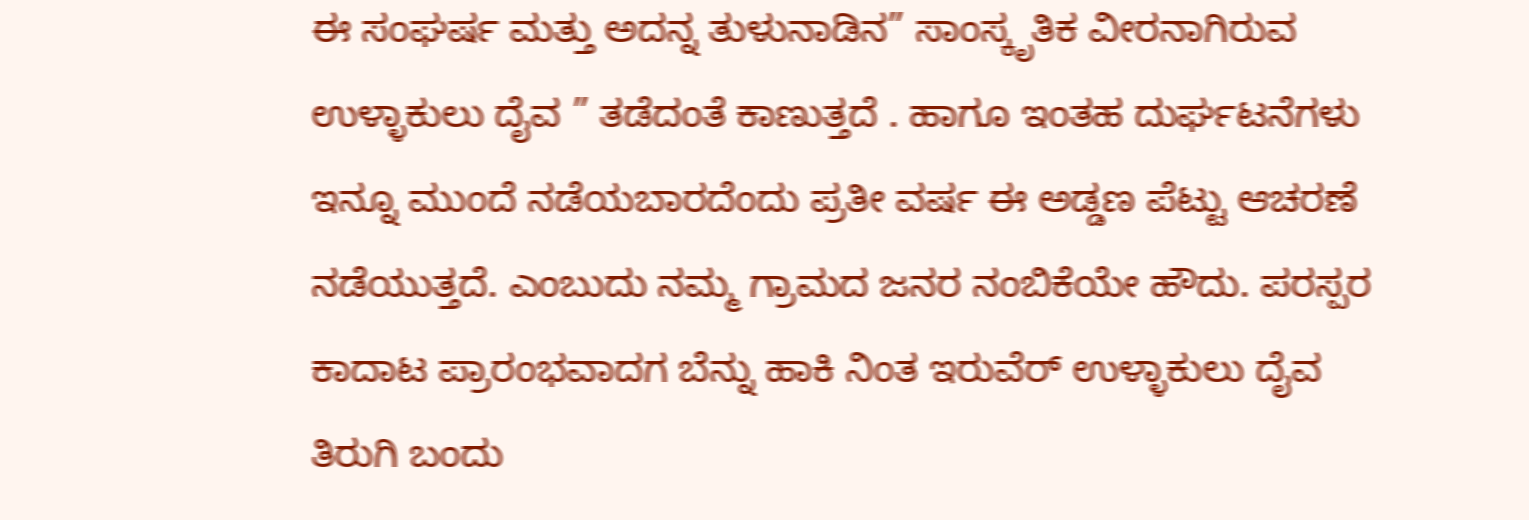ಈ ಸಂಘರ್ಷ ಮತ್ತು ಅದನ್ನ ತುಳುನಾಡಿನ” ಸಾಂಸ್ಕೃತಿಕ ವೀರನಾಗಿರುವ ಉಳ್ಳಾಕುಲು ದೈವ ” ತಡೆದಂತೆ ಕಾಣುತ್ತದೆ . ಹಾಗೂ ಇಂತಹ ದುರ್ಘಟನೆಗಳು ಇನ್ನೂ ಮುಂದೆ ನಡೆಯಬಾರದೆಂದು ಪ್ರತೀ ವರ್ಷ ಈ ಅಡ್ಡಣ ಪೆಟ್ಟು ಆಚರಣೆ ನಡೆಯುತ್ತದೆ. ಎಂಬುದು ನಮ್ಮ ಗ್ರಾಮದ ಜನರ ನಂಬಿಕೆಯೇ ಹೌದು. ಪರಸ್ಪರ ಕಾದಾಟ ಪ್ರಾರಂಭವಾದಗ ಬೆನ್ನು ಹಾಕಿ ನಿಂತ ಇರುವೆರ್ ಉಳ್ಳಾಕುಲು ದೈವ ತಿರುಗಿ ಬಂದು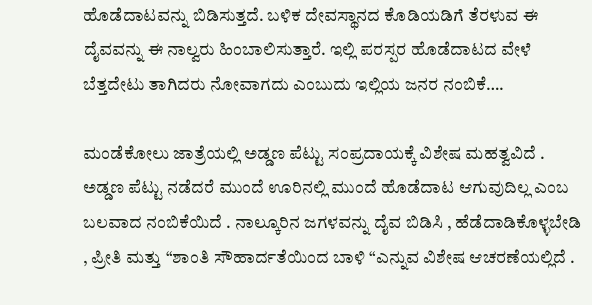ಹೊಡೆದಾಟವನ್ನು ಬಿಡಿಸುತ್ತದೆ. ಬಳಿಕ ದೇವಸ್ಥಾನದ ಕೊಡಿಯಡಿಗೆ ತೆರಳುವ ಈ ದೈವವನ್ನು ಈ ನಾಲ್ವರು ಹಿಂಬಾಲಿಸುತ್ತಾರೆ. ಇಲ್ಲಿ ಪರಸ್ಪರ ಹೊಡೆದಾಟದ ವೇಳೆ ಬೆತ್ತದೇಟು ತಾಗಿದರು ನೋವಾಗದು ಎಂಬುದು ಇಲ್ಲಿಯ ಜನರ ನಂಬಿಕೆ….

ಮಂಡೆಕೋಲು ಜಾತ್ರೆಯಲ್ಲಿ ಅಡ್ಡಣ ಪೆಟ್ಟು ಸಂಪ್ರದಾಯಕ್ಕೆ ವಿಶೇಷ ಮಹತ್ವವಿದೆ . ಅಡ್ಡಣ ಪೆಟ್ಟು ನಡೆದರೆ ಮುಂದೆ ಊರಿನಲ್ಲಿ ಮುಂದೆ ಹೊಡೆದಾಟ ಆಗುವುದಿಲ್ಲ ಎಂಬ ಬಲವಾದ ನಂಬಿಕೆಯಿದೆ . ನಾಲ್ಕೂರಿನ ಜಗಳವನ್ನು ದೈವ ಬಿಡಿಸಿ , ಹೆಡೆದಾಡಿಕೊಳ್ಳಬೇಡಿ , ಪ್ರೀತಿ ಮತ್ತು “ಶಾಂತಿ ಸೌಹಾರ್ದತೆಯಿಂದ ಬಾಳಿ “ಎನ್ನುವ ವಿಶೇಷ ಆಚರಣೆಯಲ್ಲಿದೆ .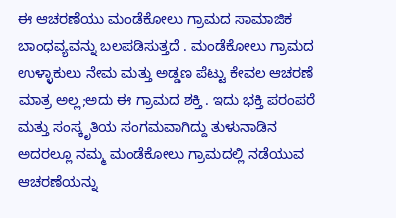ಈ ಆಚರಣೆಯು ಮಂಡೆಕೋಲು ಗ್ರಾಮದ ಸಾಮಾಜಿಕ ಬಾಂಧವ್ಯವನ್ನು ಬಲಪಡಿಸುತ್ತದೆ . ಮಂಡೆಕೋಲು ಗ್ರಾಮದ ಉಳ್ಳಾಕುಲು ನೇಮ ಮತ್ತು ಅಡ್ಡಣ ಪೆಟ್ಟು ಕೇವಲ ಆಚರಣೆ ಮಾತ್ರ ಅಲ್ಲ;ಅದು ಈ ಗ್ರಾಮದ ಶಕ್ತಿ . ಇದು ಭಕ್ತಿ ಪರಂಪರೆ ಮತ್ತು ಸಂಸ್ಕೃತಿಯ ಸಂಗಮವಾಗಿದ್ದು ತುಳುನಾಡಿನ ಅದರಲ್ಲೂ ನಮ್ಮ ಮಂಡೆಕೋಲು ಗ್ರಾಮದಲ್ಲಿ ನಡೆಯುವ ಆಚರಣೆಯನ್ನು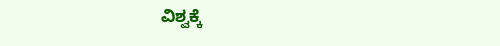ವಿಶ್ವಕ್ಕೆ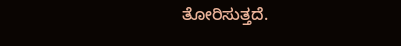ತೋರಿಸುತ್ತದೆ.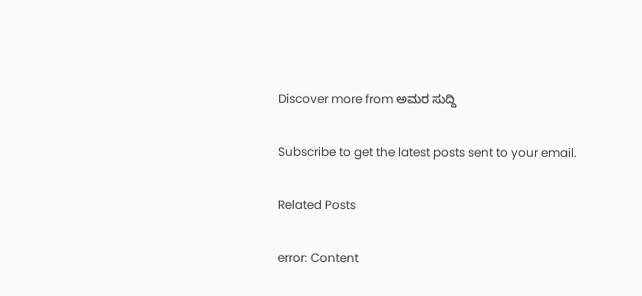Discover more from ಅಮರ ಸುದ್ದಿ

Subscribe to get the latest posts sent to your email.

Related Posts

error: Content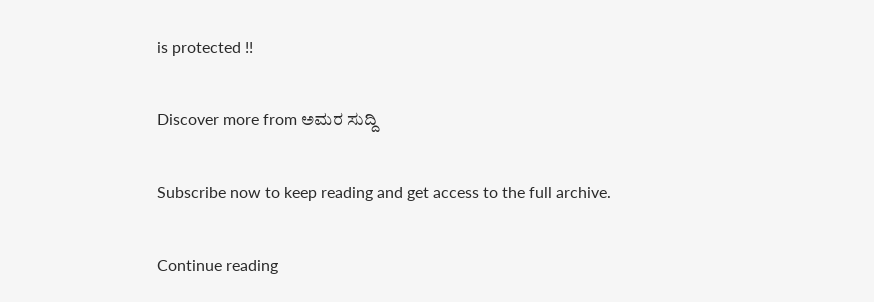is protected !!

Discover more from ಅಮರ ಸುದ್ದಿ

Subscribe now to keep reading and get access to the full archive.

Continue reading